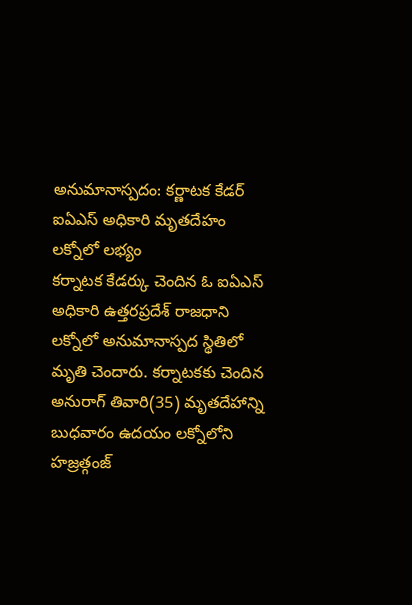అనుమానాస్పదం: కర్ణాటక కేడర్ ఐఏఎస్ అధికారి మృతదేహం లక్నోలో లభ్యం
కర్నాటక కేడర్కు చెందిన ఓ ఐఏఎస్ అధికారి ఉత్తరప్రదేశ్ రాజధాని లక్నోలో అనుమానాస్పద స్థితిలో మృతి చెందారు. కర్నాటకకు చెందిన అనురాగ్ తివారి(35) మృతదేహాన్ని బుధవారం ఉదయం లక్నోలోని హజ్రత్గంజ్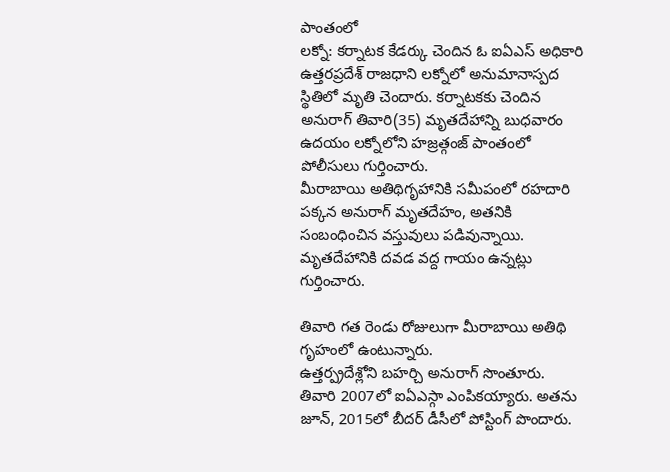పాంతంలో
లక్నో: కర్నాటక కేడర్కు చెందిన ఓ ఐఏఎస్ అధికారి ఉత్తరప్రదేశ్ రాజధాని లక్నోలో అనుమానాస్పద స్థితిలో మృతి చెందారు. కర్నాటకకు చెందిన అనురాగ్ తివారి(35) మృతదేహాన్ని బుధవారం ఉదయం లక్నోలోని హజ్రత్గంజ్ పాంతంలో పోలీసులు గుర్తించారు.
మీరాబాయి అతిథిగృహానికి సమీపంలో రహదారి పక్కన అనురాగ్ మృతదేహం, అతనికి సంబంధించిన వస్తువులు పడివున్నాయి. మృతదేహానికి దవడ వద్ద గాయం ఉన్నట్లు గుర్తించారు.

తివారి గత రెండు రోజులుగా మీరాబాయి అతిథి గృహంలో ఉంటున్నారు.
ఉత్తర్ప్రదేశ్లోని బహర్చి అనురాగ్ సొంతూరు. తివారి 2007లో ఐఏఎస్గా ఎంపికయ్యారు. అతను జూన్, 2015లో బీదర్ డీసీలో పోస్టింగ్ పొందారు.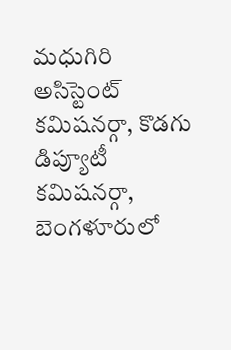మధుగిరి అసిస్టెంట్ కమిషనర్గా, కొడగు డిప్యూటీ కమిషనర్గా, బెంగళూరులో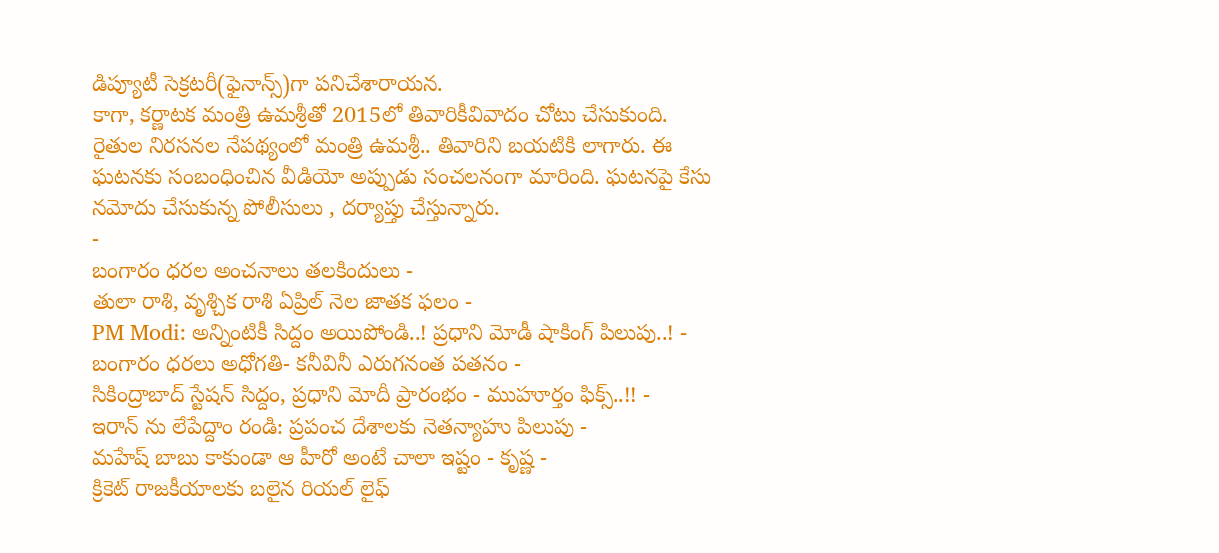డిప్యూటీ సెక్రటరీ(ఫైనాన్స్)గా పనిచేశారాయన.
కాగా, కర్ణాటక మంత్రి ఉమశ్రీతో 2015లో తివారికీవివాదం చోటు చేసుకుంది. రైతుల నిరసనల నేపథ్యంలో మంత్రి ఉమశ్రీ.. తివారిని బయటికి లాగారు. ఈ ఘటనకు సంబంధించిన వీడియో అప్పుడు సంచలనంగా మారింది. ఘటనపై కేసు నమోదు చేసుకున్న పోలీసులు , దర్యాప్తు చేస్తున్నారు.
-
బంగారం ధరల అంచనాలు తలకిందులు -
తులా రాశి, వృశ్చిక రాశి ఏప్రిల్ నెల జాతక ఫలం -
PM Modi: అన్నింటికీ సిద్దం అయిపోండి..! ప్రధాని మోడీ షాకింగ్ పిలుపు..! -
బంగారం ధరలు అధోగతి- కనీవినీ ఎరుగనంత పతనం -
సికింద్రాబాద్ స్టేషన్ సిద్దం, ప్రధాని మోదీ ప్రారంభం - ముహూర్తం ఫిక్స్..!! -
ఇరాన్ ను లేపేద్దాం రండి: ప్రపంచ దేశాలకు నెతన్యాహు పిలుపు -
మహేష్ బాబు కాకుండా ఆ హీరో అంటే చాలా ఇష్టం - కృష్ణ -
క్రికెట్ రాజకీయాలకు బలైన రియల్ లైఫ్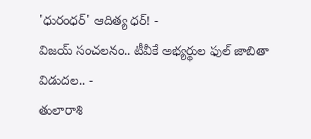'ధురంధర్' ఆదిత్య ధర్! -
విజయ్ సంచలనం.. టీవీకే అభ్యర్థుల ఫుల్ జాబితా విడుదల.. -
తులారాశి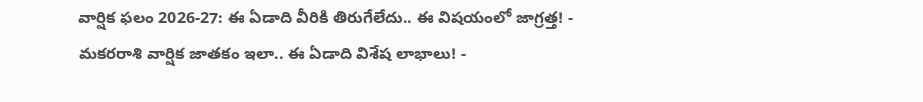వార్షిక ఫలం 2026-27: ఈ ఏడాది వీరికి తిరుగేలేదు.. ఈ విషయంలో జాగ్రత్త! -
మకరరాశి వార్షిక జాతకం ఇలా.. ఈ ఏడాది విశేష లాభాలు! -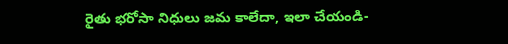రైతు భరోసా నిధులు జమ కాలేదా, ఇలా చేయండి-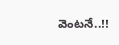వెంటనే..!!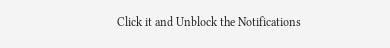Click it and Unblock the Notifications